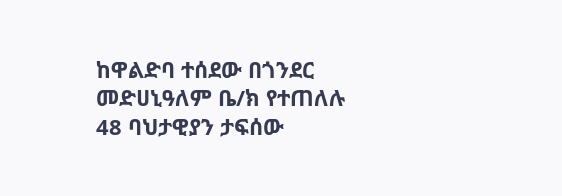ከዋልድባ ተሰደው በጎንደር መድሀኒዓለም ቤ/ክ የተጠለሉ 48 ባህታዊያን ታፍሰው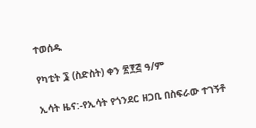ተወሰዱ

የካቲት ፮ (ስድስት) ቀን ፳፻፭ ዓ/ም

ኢሳት ዜና:-የኢሳት የጎንደር ዘጋቢ በስፍራው ተገኝቶ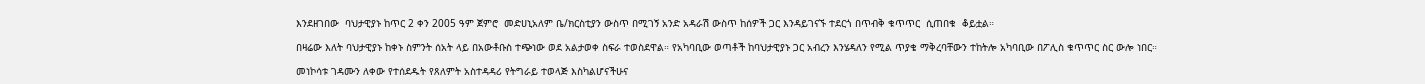እንደዘገበው  ባህታዊያኑ ከጥር 2 ቀን 2005 ዓም ጀምሮ  መድሀኒአለም ቤ/ክርስቲያን ውስጥ በሚገኝ አንድ አዳራሽ ውስጥ ከሰዎች ጋር እንዳይገናኙ ተደርጎ በጥብቅ ቁጥጥር  ሲጠበቁ  ቆይቷል።

በዛሬው እለት ባህታዊያኑ ከቀኑ ስምንት ሰአት ላይ በአውቶቡስ ተጭነው ወደ አልታወቀ ስፍራ ተወስደዋል። የአካባቢው ወጣቶች ከባህታዊያኑ ጋር አብረን እንሄዳለን የሚል ጥያቄ ማቅረባቸውን ተከትሎ አካባቢው በፖሊስ ቁጥጥር ስር ውሎ ነበር።

መነኮሳቱ ገዳሙን ለቀው የተሰደዱት የጸለምት አስተዳዳሪ የትግራይ ተወላጅ እስካልሆናችሁና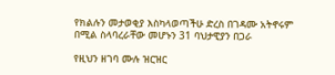የክልሉን መታወቂያ እስካላወጣችሁ ድረስ በገዳሙ አትኖሩም በሚል ስላባረራቸው መሆኑን 31 ባህታዊያን በጋራ

የዚህን ዘገባ ሙሉ ዝርዝር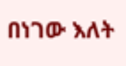በነገው እለት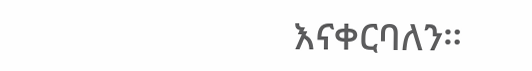እናቀርባለን።